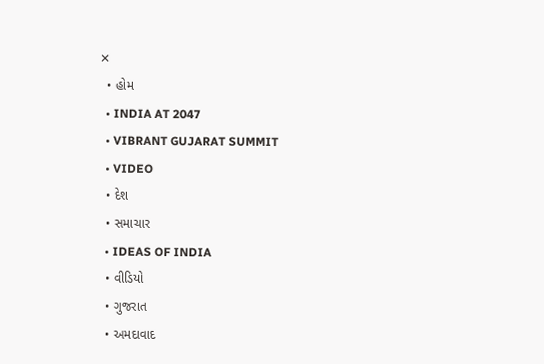✕
  • હોમ
  • INDIA AT 2047
  • VIBRANT GUJARAT SUMMIT
  • VIDEO
  • દેશ
  • સમાચાર
  • IDEAS OF INDIA
  • વીડિયો
  • ગુજરાત
  • અમદાવાદ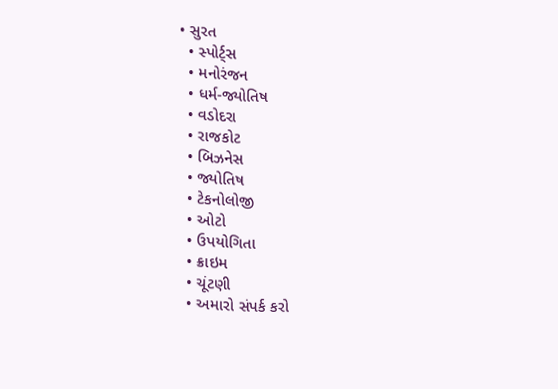• સુરત
  • સ્પોર્ટ્સ
  • મનોરંજન
  • ધર્મ-જ્યોતિષ
  • વડોદરા
  • રાજકોટ
  • બિઝનેસ
  • જ્યોતિષ
  • ટેકનોલોજી
  • ઓટો
  • ઉપયોગિતા
  • ક્રાઇમ
  • ચૂંટણી
  • અમારો સંપર્ક કરો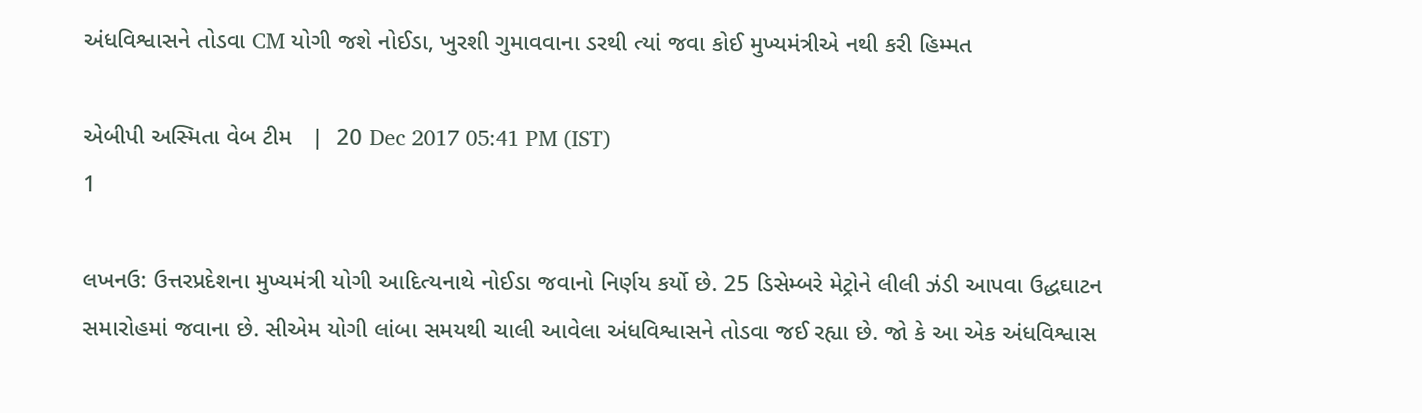અંધવિશ્વાસને તોડવા CM યોગી જશે નોઈડા, ખુરશી ગુમાવવાના ડરથી ત્યાં જવા કોઈ મુખ્યમંત્રીએ નથી કરી હિમ્મત

એબીપી અસ્મિતા વેબ ટીમ   |  20 Dec 2017 05:41 PM (IST)
1

લખનઉ: ઉત્તરપ્રદેશના મુખ્યમંત્રી યોગી આદિત્યનાથે નોઈડા જવાનો નિર્ણય કર્યો છે. 25 ડિસેમ્બરે મેટ્રોને લીલી ઝંડી આપવા ઉદ્ધઘાટન સમારોહમાં જવાના છે. સીએમ યોગી લાંબા સમયથી ચાલી આવેલા અંધવિશ્વાસને તોડવા જઈ રહ્યા છે. જો કે આ એક અંધવિશ્વાસ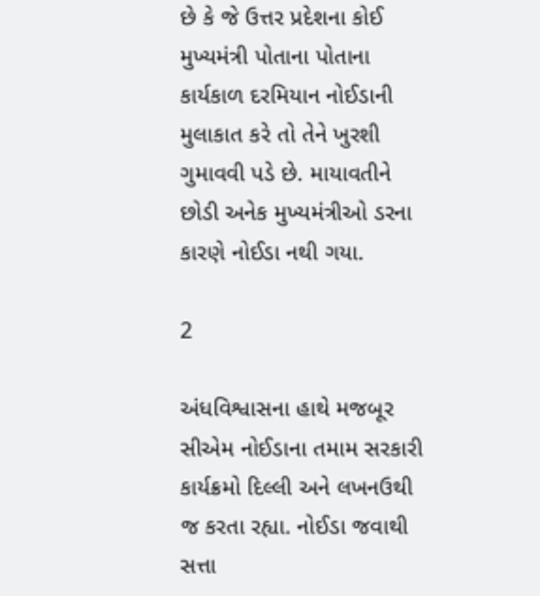છે કે જે ઉત્તર પ્રદેશના કોઈ મુખ્યમંત્રી પોતાના પોતાના કાર્યકાળ દરમિયાન નોઈડાની મુલાકાત કરે તો તેને ખુરશી ગુમાવવી પડે છે. માયાવતીને છોડી અનેક મુખ્યમંત્રીઓ ડરના કારણે નોઈડા નથી ગયા.

2

અંધવિશ્વાસના હાથે મજબૂર સીએમ નોઈડાના તમામ સરકારી કાર્યક્રમો દિલ્લી અને લખનઉથી જ કરતા રહ્યા. નોઈડા જવાથી સત્તા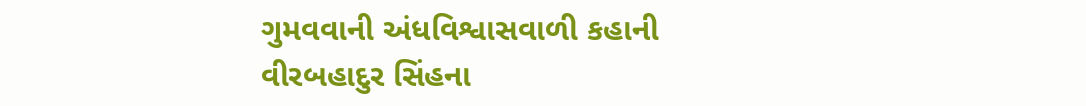ગુમવવાની અંધવિશ્વાસવાળી કહાની વીરબહાદુર સિંહના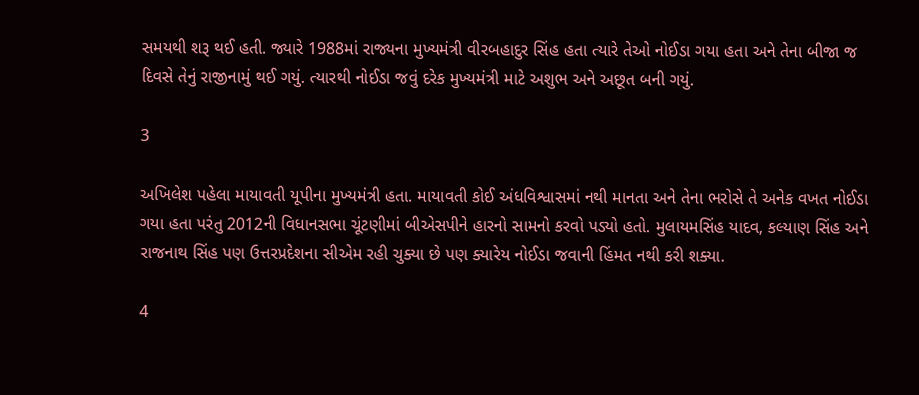સમયથી શરૂ થઈ હતી. જ્યારે 1988માં રાજ્યના મુખ્યમંત્રી વીરબહાદુર સિંહ હતા ત્યારે તેઓ નોઈડા ગયા હતા અને તેના બીજા જ દિવસે તેનું રાજીનામું થઈ ગયું. ત્યારથી નોઈડા જવું દરેક મુખ્યમંત્રી માટે અશુભ અને અછૂત બની ગયું.

3

અખિલેશ પહેલા માયાવતી યૂપીના મુખ્યમંત્રી હતા. માયાવતી કોઈ અંધવિશ્વાસમાં નથી માનતા અને તેના ભરોસે તે અનેક વખત નોઈડા ગયા હતા પરંતુ 2012ની વિધાનસભા ચૂંટણીમાં બીએસપીને હારનો સામનો કરવો પડ્યો હતો. મુલાયમસિંહ યાદવ, કલ્યાણ સિંહ અને રાજનાથ સિંહ પણ ઉત્તરપ્રદેશના સીએમ રહી ચુક્યા છે પણ ક્યારેય નોઈડા જવાની હિંમત નથી કરી શક્યા.

4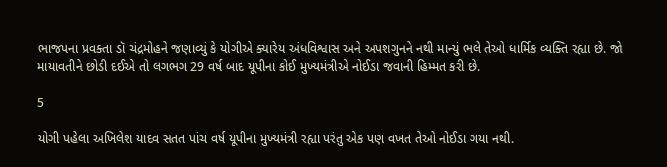ભાજપના પ્રવક્તા ડૉ ચંદ્રમોહને જણાવ્યું કે યોગીએ ક્યારેય અંધવિશ્વાસ અને અપશગુનને નથી માન્યું ભલે તેઓ ધાર્મિક વ્યક્તિ રહ્યા છે. જો માયાવતીને છોડી દઈએ તો લગભગ 29 વર્ષ બાદ યૂપીના કોઈ મુખ્યમંત્રીએ નોઈડા જવાની હિમ્મત કરી છે.

5

યોગી પહેલા અખિલેશ યાદવ સતત પાંચ વર્ષ યૂપીના મુખ્યમંત્રી રહ્યા પરંતુ એક પણ વખત તેઓ નોઈડા ગયા નથી.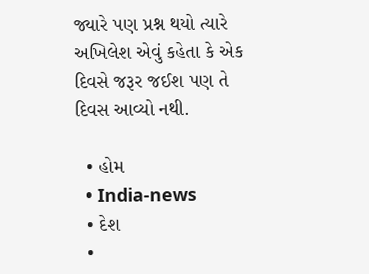જ્યારે પણ પ્રશ્ન થયો ત્યારે અખિલેશ એવું કહેતા કે એક દિવસે જરૂર જઈશ પણ તે દિવસ આવ્યો નથી.

  • હોમ
  • India-news
  • દેશ
  •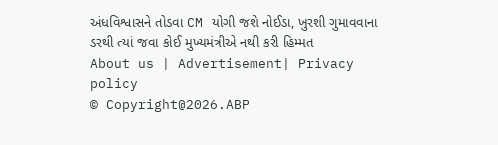અંધવિશ્વાસને તોડવા CM યોગી જશે નોઈડા, ખુરશી ગુમાવવાના ડરથી ત્યાં જવા કોઈ મુખ્યમંત્રીએ નથી કરી હિમ્મત
About us | Advertisement| Privacy policy
© Copyright@2026.ABP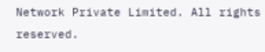Network Private Limited. All rights reserved.